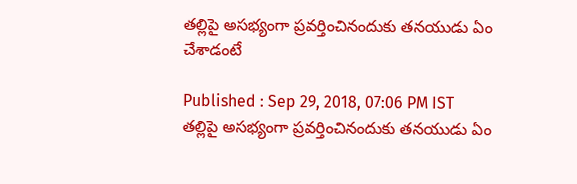తల్లిపై అసభ్యంగా ప్రవర్తించినందుకు తనయుడు ఏం చేశాడంటే

Published : Sep 29, 2018, 07:06 PM IST
తల్లిపై అసభ్యంగా ప్రవర్తించినందుకు తనయుడు ఏం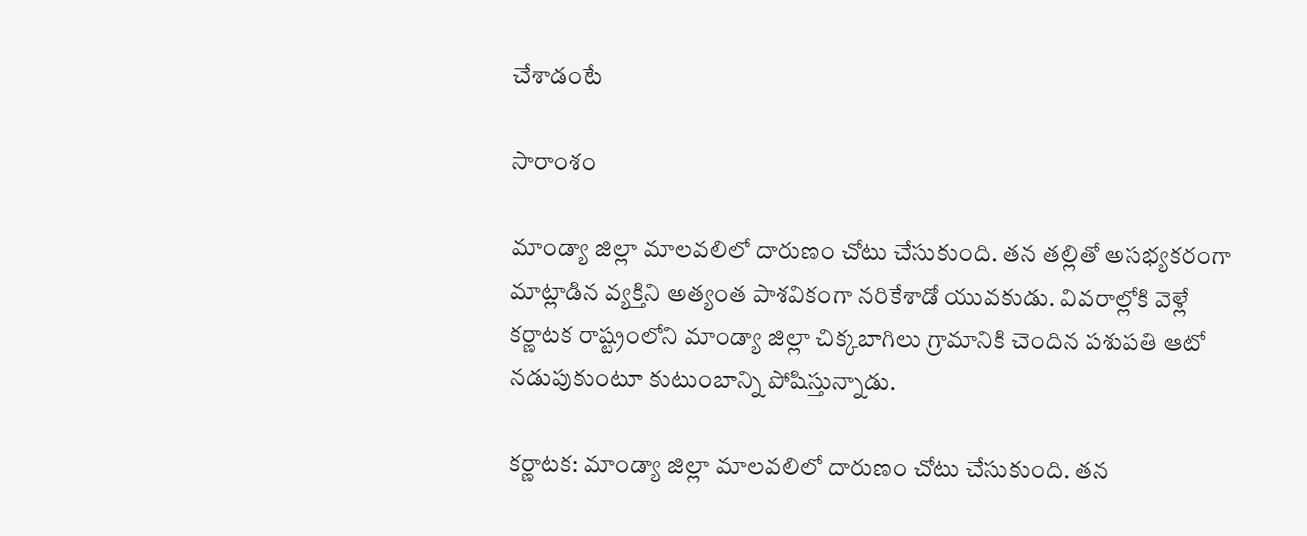చేశాడంటే

సారాంశం

మాండ్యా జిల్లా మాలవలిలో దారుణం చోటు చేసుకుంది. తన తల్లితో అసభ్యకరంగా మాట్లాడిన వ్యక్తిని అత్యంత పాశవికంగా నరికేశాడో యువకుడు. వివరాల్లోకి వెళ్లే కర్ణాటక రాష్ట్రంలోని మాండ్యా జిల్లా చిక్కబాగిలు గ్రామానికి చెందిన పశుపతి ఆటో నడుపుకుంటూ కుటుంబాన్ని పోషిస్తున్నాడు.

కర్ణాటక: మాండ్యా జిల్లా మాలవలిలో దారుణం చోటు చేసుకుంది. తన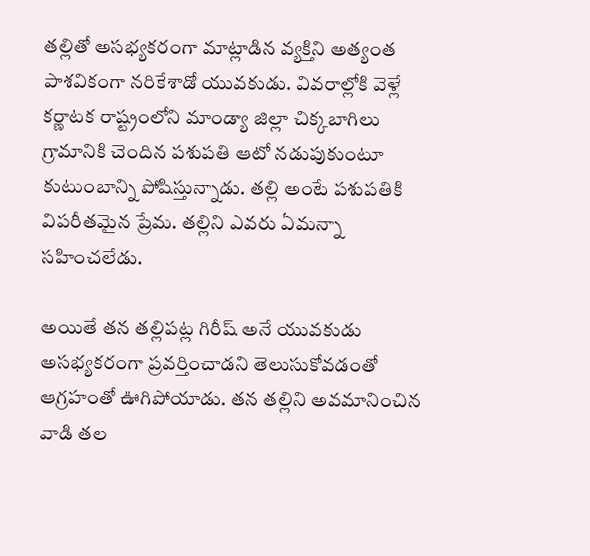తల్లితో అసభ్యకరంగా మాట్లాడిన వ్యక్తిని అత్యంత పాశవికంగా నరికేశాడో యువకుడు. వివరాల్లోకి వెళ్లే కర్ణాటక రాష్ట్రంలోని మాండ్యా జిల్లా చిక్కబాగిలు గ్రామానికి చెందిన పశుపతి ఆటో నడుపుకుంటూ కుటుంబాన్ని పోషిస్తున్నాడు. తల్లి అంటే పశుపతికి విపరీతమైన ప్రేమ. తల్లిని ఎవరు ఏమన్నా సహించలేడు.

అయితే తన తల్లిపట్ల గిరీష్ అనే యువకుడు అసభ్యకరంగా ప్రవర్తించాడని తెలుసుకోవడంతో ఆగ్రహంతో ఊగిపోయాడు. తన తల్లిని అవమానించిన వాడి తల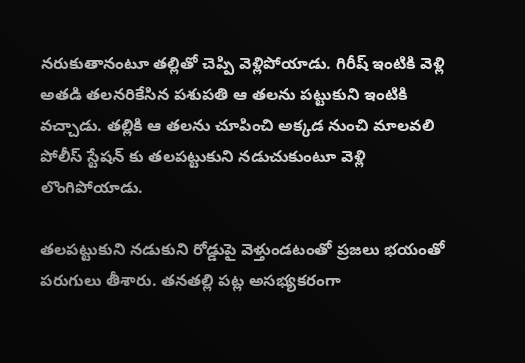నరుకుతానంటూ తల్లితో చెప్పి వెళ్లిపోయాడు. గిరీష్ ఇంటికి వెళ్లి అతడి తలనరికేసిన పశుపతి ఆ తలను పట్టుకుని ఇంటికి వచ్చాడు. తల్లికి ఆ తలను చూపించి అక్కడ నుంచి మాలవలి పోలీస్ స్టేషన్ కు తలపట్టుకుని నడుచుకుంటూ వెళ్లి లొంగిపోయాడు.

తలపట్టుకుని నడుకుని రోడ్డుపై వెళ్తుండటంతో ప్రజలు భయంతో పరుగులు తీశారు. తనతల్లి పట్ల అసభ్యకరంగా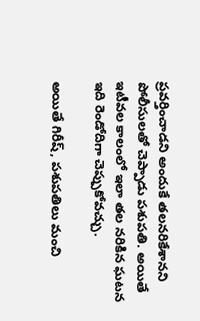ప్రవర్తించాడని అందుకే తలనరికేశానని పోలీసులతో చెప్పాడు పశుపతి. అయితే ఇటీవల కాలంలో ఇలా తల నరికిన ఘటన ఇది రెండోదిగా చెప్పుకోవచ్చు.

అయితే గిరీష్, పశుపతిలు మంచి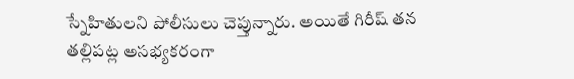స్నేహితులని పోలీసులు చెప్తున్నారు. అయితే గిరీష్ తన తల్లిపట్ల అసభ్యకరంగా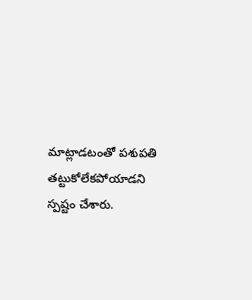మాట్లాడటంతో పశుపతి తట్టుకోలేకపోయాడని స్పష్టం చేశారు.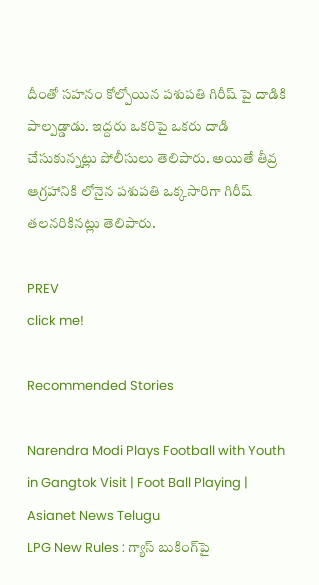దీంతో సహనం కోల్పోయిన పశుపతి గిరీష్ పై దాడికి పాల్పడ్డాడు. ఇద్దరు ఒకరిపై ఒకరు దాడి చేసుకున్నట్లు పోలీసులు తెలిపారు. అయితే తీవ్ర ఆగ్రహానికి లోనైన పశుపతి ఒక్కసారిగా గిరీష్ తలనరికినట్లు తెలిపారు.

PREV
click me!

Recommended Stories

Narendra Modi Plays Football with Youth in Gangtok Visit | Foot Ball Playing | Asianet News Telugu
LPG New Rules : గ్యాస్ బుకింగ్‌పై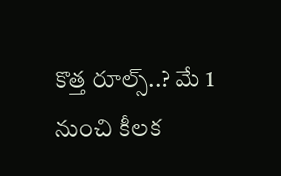కొత్త రూల్స్..? మే 1 నుంచి కీలక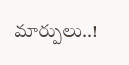మార్పులు..!